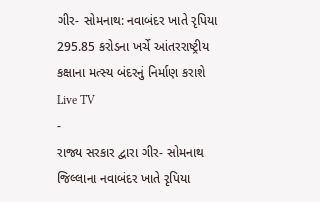ગીર- સોમનાથ: નવાબંદર ખાતે રૃપિયા 295.85 કરોડના ખર્ચે આંતરરાષ્ટ્રીય કક્ષાના મત્સ્ય બંદરનું નિર્માણ કરાશે
Live TV
-
રાજ્ય સરકાર દ્વારા ગીર- સોમનાથ જિલ્લાના નવાબંદર ખાતે રૃપિયા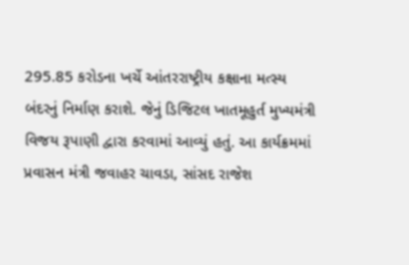295.85 કરોડના ખર્ચે આંતરરાષ્ટ્રીય કક્ષાના મત્સ્ય બંદરનું નિર્માણ કરાશે. જેનું ડિજિટલ ખાતમૂહુર્ત મુખ્યમંત્રી વિજય રૂપાણી દ્વારા કરવામાં આવ્યું હતું. આ કાર્યક્રમમાં પ્રવાસન મંત્રી જવાહર ચાવડા, સાંસદ રાજેશ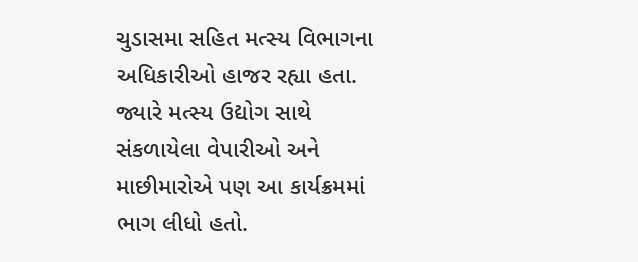ચુડાસમા સહિત મત્સ્ય વિભાગના અધિકારીઓ હાજર રહ્યા હતા. જ્યારે મત્સ્ય ઉદ્યોગ સાથે સંકળાયેલા વેપારીઓ અને માછીમારોએ પણ આ કાર્યક્રમમાં ભાગ લીધો હતો.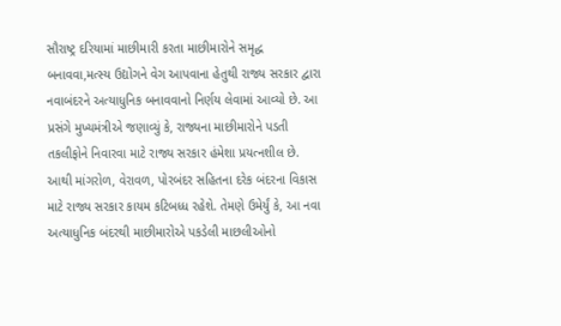સૌરાષ્ટ્ર દરિયામાં માછીમારી કરતા માછીમારોને સમૃદ્ધ બનાવવા,મત્સ્ય ઉદ્યોગને વેગ આપવાના હેતુથી રાજ્ય સરકાર દ્વારા નવાબંદરને અત્યાધુનિક બનાવવાનો નિર્ણય લેવામાં આવ્યો છે. આ પ્રસંગે મુખ્યમંત્રીએ જણાવ્યું કે, રાજ્યના માછીમારોને પડતી તકલીફોને નિવારવા માટે રાજ્ય સરકાર હંમેશા પ્રયત્નશીલ છે. આથી માંગરોળ, વેરાવળ, પોરબંદર સહિતના દરેક બંદરના વિકાસ માટે રાજ્ય સરકાર કાયમ કટિબધ્ધ રહેશે. તેમણે ઉમેર્યું કે, આ નવા અત્યાધુનિક બંદરથી માછીમારોએ પકડેલી માછલીઓનો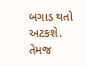બગાડ થતો અટકશે. તેમજ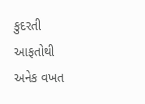કુદરતી આફતોથી અનેક વખત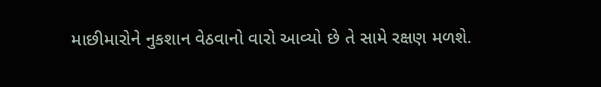માછીમારોને નુકશાન વેઠવાનો વારો આવ્યો છે તે સામે રક્ષણ મળશે.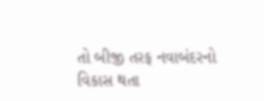તો બીજી તરફ નવાબંદરનો વિકાસ થતા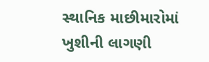સ્થાનિક માછીમારોમાં ખુશીની લાગણી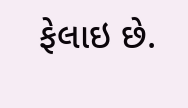ફેલાઇ છે.